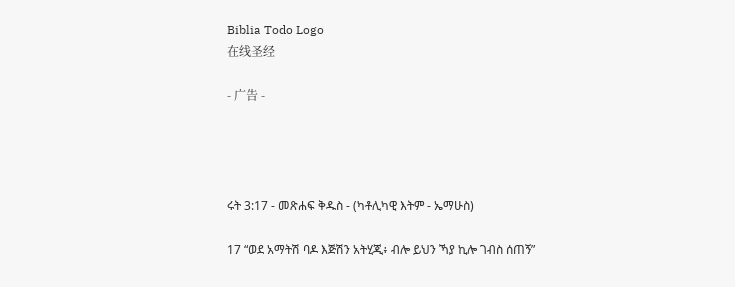Biblia Todo Logo
在线圣经

- 广告 -




ሩት 3:17 - መጽሐፍ ቅዱስ - (ካቶሊካዊ እትም - ኤማሁስ)

17 “ወደ አማትሽ ባዶ እጅሽን አትሂጂ፥ ብሎ ይህን ኻያ ኪሎ ገብስ ሰጠኝ”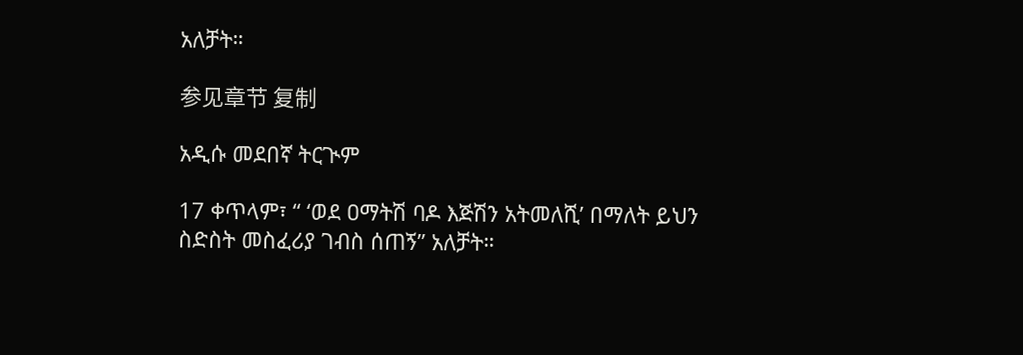አለቻት።

参见章节 复制

አዲሱ መደበኛ ትርጒም

17 ቀጥላም፣ “ ‘ወደ ዐማትሽ ባዶ እጅሽን አትመለሺ’ በማለት ይህን ስድስት መስፈሪያ ገብስ ሰጠኝ” አለቻት።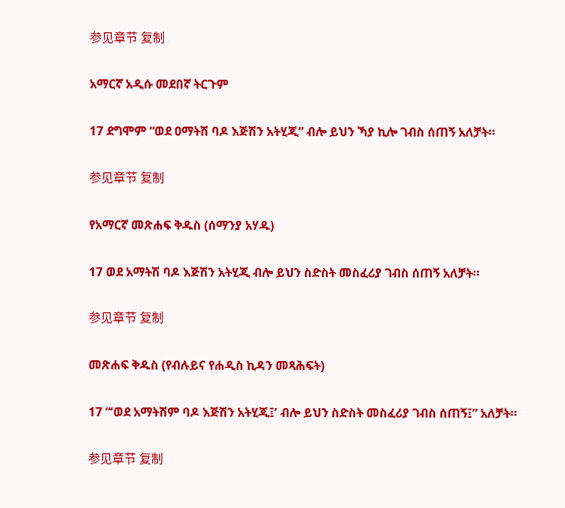参见章节 复制

አማርኛ አዲሱ መደበኛ ትርጉም

17 ደግሞም “ወደ ዐማትሽ ባዶ እጅሽን አትሂጂ” ብሎ ይህን ኻያ ኪሎ ገብስ ሰጠኝ አለቻት።

参见章节 复制

የአማርኛ መጽሐፍ ቅዱስ (ሰማንያ አሃዱ)

17 ወደ አማትሽ ባዶ እጅሽን አትሂጂ ብሎ ይህን ስድስት መስፈሪያ ገብስ ሰጠኝ አለቻት።

参见章节 复制

መጽሐፍ ቅዱስ (የብሉይና የሐዲስ ኪዳን መጻሕፍት)

17 “‘ወደ አማትሽም ባዶ እጅሽን አትሂጂ፤’ ብሎ ይህን ስድስት መስፈሪያ ገብስ ሰጠኝ፤” አለቻት።

参见章节 复制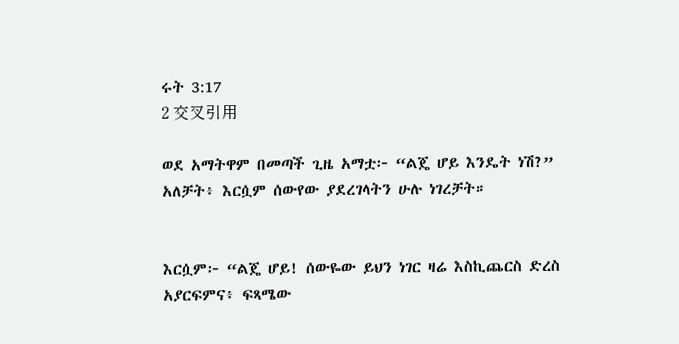ሩት 3:17
2 交叉引用

ወደ አማትዋም በመጣች ጊዜ አማቷ፦ “ልጄ ሆይ እንዴት ነሽ?” አለቻት፥ እርሷም ሰውየው ያደረገላትን ሁሉ ነገረቻት።


እርሷም፦ “ልጄ ሆይ! ሰውዬው ይህን ነገር ዛሬ እስኪጨርስ ድረስ አያርፍምና፥ ፍጻሜው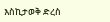እስኪታወቅ ድረስ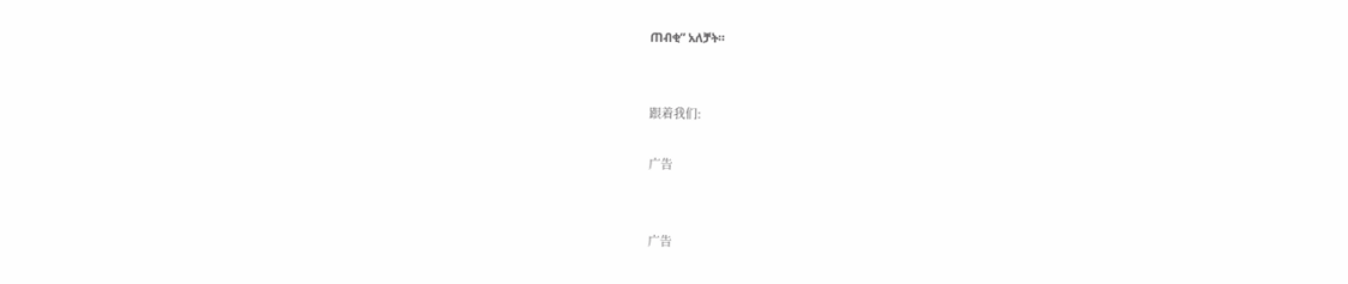ጠብቂ” አለቻት።


跟着我们:

广告


广告